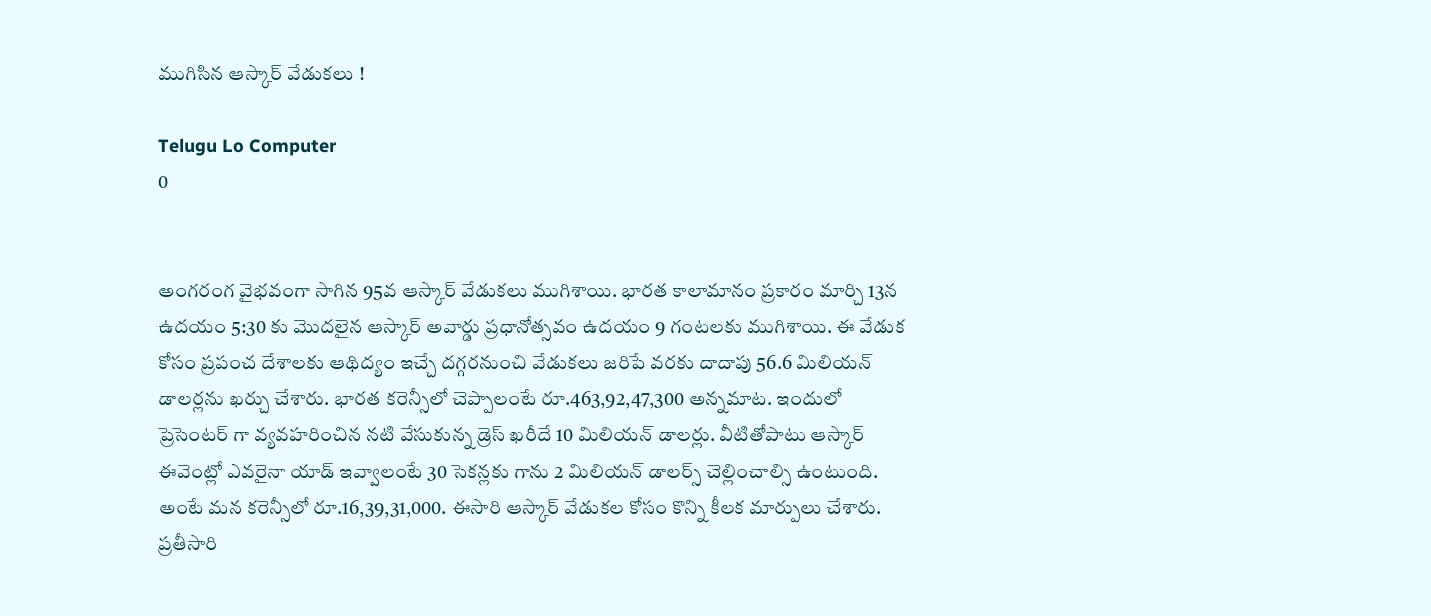ముగిసిన ఆస్కార్ వేడుకలు !

Telugu Lo Computer
0


అంగరంగ వైభవంగా సాగిన 95వ ఆస్కార్ వేడుకలు ముగిశాయి. భారత కాలామానం ప్రకారం మార్చి 13న ఉదయం 5:30 కు మొదలైన ఆస్కార్ అవార్డు ప్రధానోత్సవం ఉదయం 9 గంటలకు ముగిశాయి. ఈ వేడుక కోసం ప్రపంచ దేశాలకు ఆథిద్యం ఇచ్చే దగ్గరనుంచి వేడుకలు జరిపే వరకు దాదాపు 56.6 మిలియన్ డాలర్లను ఖర్చు చేశారు. భారత కరెన్సీలో చెప్పాలంటే రూ.463,92,47,300 అన్నమాట. ఇందులో ప్రెసెంటర్ గా వ్యవహరించిన నటి వేసుకున్న డ్రెస్ ఖరీదే 10 మిలియన్ డాలర్లు. వీటితోపాటు ఆస్కార్ ఈవెంట్లో ఎవరైనా యాడ్ ఇవ్వాలంటే 30 సెకన్లకు గాను 2 మిలియన్ డాలర్స్ చెల్లించాల్సి ఉంటుంది. అంటే మన కరెన్సీలో రూ.16,39,31,000. ఈసారి ఆస్కార్ వేడుకల కోసం కొన్ని కీలక మార్పులు చేశారు. ప్రతీసారి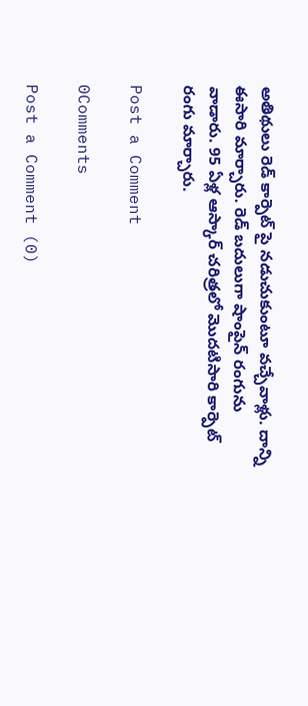అతిథులు రెడ్ కార్పెట్ పై నడుచుకుంటూ వచ్చేవాళ్లు. దాన్ని ఈసారి మార్చారు. రెడ్ బదులుగా షాంపైన్ రంగును వాడారు. 95 ఏళ్ల ఆస్కార్ చరిత్రలో మొదటిసారి కార్పెట్ రంగు మార్చారు.

Post a Comment

0Comments

Post a Comment (0)